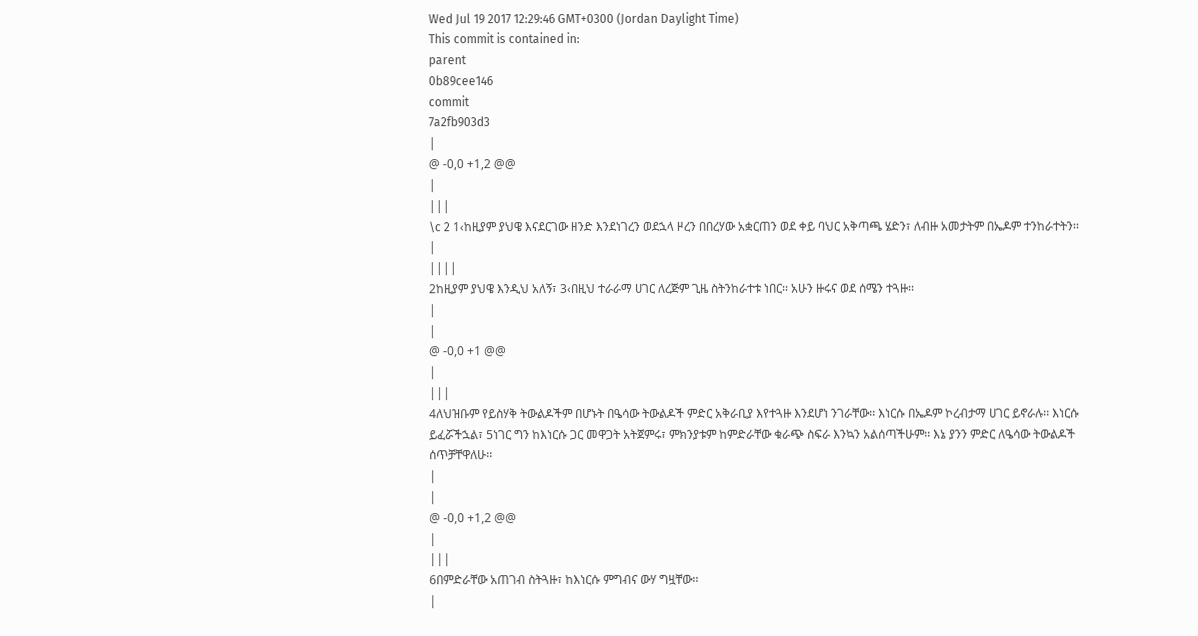Wed Jul 19 2017 12:29:46 GMT+0300 (Jordan Daylight Time)
This commit is contained in:
parent
0b89cee146
commit
7a2fb903d3
|
@ -0,0 +1,2 @@
|
|||
\c 2 1‹ከዚያም ያህዌ እናደርገው ዘንድ እንደነገረን ወደኋላ ዞረን በበረሃው አቋርጠን ወደ ቀይ ባህር አቅጣጫ ሄድን፣ ለብዙ አመታትም በኤዶም ተንከራተትን፡፡
|
||||
2ከዚያም ያህዌ እንዲህ አለኝ፣ 3‹በዚህ ተራራማ ሀገር ለረጅም ጊዜ ስትንከራተቱ ነበር፡፡ አሁን ዙሩና ወደ ሰሜን ተጓዙ፡፡
|
|
@ -0,0 +1 @@
|
|||
4ለህዝቡም የይስሃቅ ትውልዶችም በሆኑት በዔሳው ትውልዶች ምድር አቅራቢያ እየተጓዙ እንደሆነ ንገራቸው፡፡ እነርሱ በኤዶም ኮረብታማ ሀገር ይኖራሉ፡፡ እነርሱ ይፈሯችኋል፣ 5ነገር ግን ከእነርሱ ጋር መዋጋት አትጀምሩ፣ ምክንያቱም ከምድራቸው ቁራጭ ስፍራ እንኳን አልሰጣችሁም፡፡ እኔ ያንን ምድር ለዔሳው ትውልዶች ሰጥቻቸዋለሁ፡፡
|
|
@ -0,0 +1,2 @@
|
|||
6በምድራቸው አጠገብ ስትጓዙ፣ ከእነርሱ ምግብና ውሃ ግዟቸው፡፡
|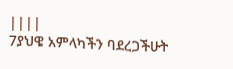||||
7ያህዌ አምላካችን ባደረጋችሁት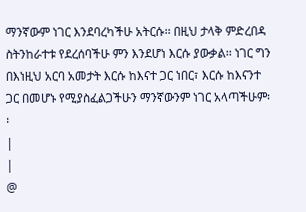ማንኛውም ነገር እንደባረካችሁ አትርሱ፡፡ በዚህ ታላቅ ምድረበዳ ስትንከራተቱ የደረሰባችሁ ምን እንደሆነ እርሱ ያውቃል፡፡ ነገር ግን በእነዚህ አርባ አመታት እርሱ ከእናተ ጋር ነበር፣ እርሱ ከእናንተ ጋር በመሆኑ የሚያስፈልጋችሁን ማንኛውንም ነገር አላጣችሁም፡፡
|
|
@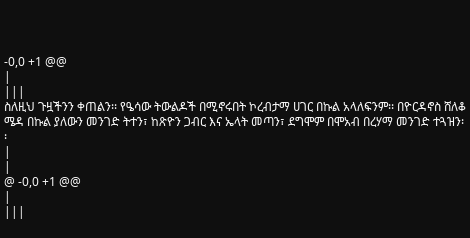-0,0 +1 @@
|
|||
ስለዚህ ጉዟችንን ቀጠልን፡፡ የዔሳው ትውልዶች በሚኖሩበት ኮረብታማ ሀገር በኩል አላለፍንም፡፡ በዮርዳኖስ ሸለቆ ሜዳ በኩል ያለውን መንገድ ትተን፣ ከጽዮን ጋብር እና ኤላት መጣን፣ ደግሞም በሞአብ በረሃማ መንገድ ተጓዝን፡፡
|
|
@ -0,0 +1 @@
|
|||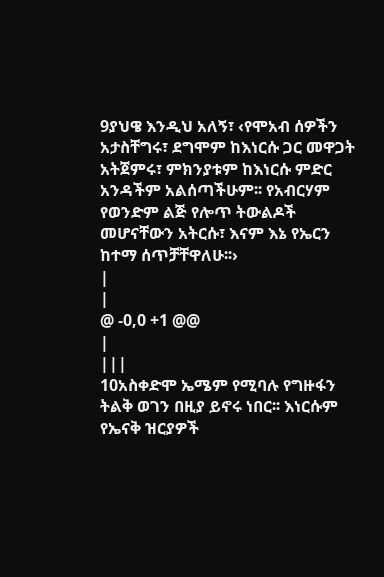9ያህዌ እንዲህ አለኝ፣ ‹የሞአብ ሰዎችን አታስቸግሩ፣ ደግሞም ከእነርሱ ጋር መዋጋት አትጀምሩ፣ ምክንያቱም ከእነርሱ ምድር አንዳችም አልሰጣችሁም፡፡ የአብርሃም የወንድም ልጅ የሎጥ ትውልዶች መሆናቸውን አትርሱ፣ እናም እኔ የኤርን ከተማ ሰጥቻቸዋለሁ፡፡›
|
|
@ -0,0 +1 @@
|
|||
10አስቀድሞ ኤሜም የሚባሉ የግዙፋን ትልቅ ወገን በዚያ ይኖሩ ነበር፡፡ እነርሱም የኤናቅ ዝርያዎች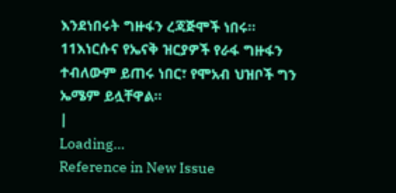እንደነበሩት ግዙፋን ረጃጅሞች ነበሩ፡፡ 11እነርሱና የኤናቅ ዝርያዎች የራፋ ግዙፋን ተብለውም ይጠሩ ነበር፣ የሞአብ ህዝቦች ግን ኤሜም ይሏቸዋል፡፡
|
Loading…
Reference in New Issue